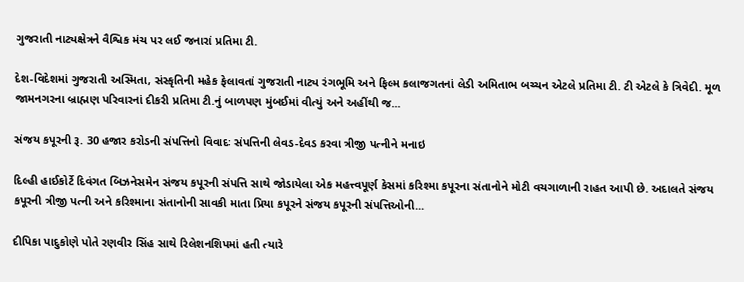ગુજરાતી નાટ્યક્ષેત્રને વૈશ્વિક મંચ પર લઈ જનારાં પ્રતિમા ટી.

દેશ-વિદેશમાં ગુજરાતી અસ્મિતા, સંસ્કૃતિની મહેક ફેલાવતાં ગુજરાતી નાટ્ય રંગભૂમિ અને ફિલ્મ કલાજગતનાં લેડી અમિતાભ બચ્ચન એટલે પ્રતિમા ટી. ટી એટલે કે ત્રિવેદી. મૂળ જામનગરના બ્રાહ્મણ પરિવારનાં દીકરી પ્રતિમા ટી.નું બાળપણ મુંબઈમાં વીત્યું અને અહીંથી જ...

સંજય કપૂરની રૂ. 30 હજાર કરોડની સંપત્તિનો વિવાદઃ સંપત્તિની લેવડ-દેવડ કરવા ત્રીજી પત્નીને મનાઇ

દિલ્હી હાઈકોર્ટે દિવંગત બિઝનેસમેન સંજય કપૂરની સંપત્તિ સાથે જોડાયેલા એક મહત્ત્વપૂર્ણ કેસમાં કરિશ્મા કપૂરના સંતાનોને મોટી વચગાળાની રાહત આપી છે. અદાલતે સંજય કપૂરની ત્રીજી પત્ની અને કરિશ્માના સંતાનોની સાવકી માતા પ્રિયા કપૂરને સંજય કપૂરની સંપત્તિઓની...

દીપિકા પાદુકોણે પોતે રણવીર સિંહ સાથે રિલેશનશિપમાં હતી ત્યારે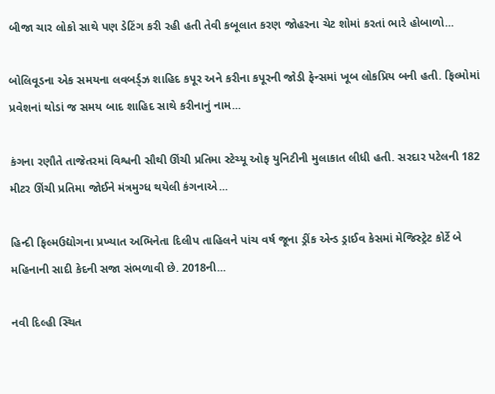બીજા ચાર લોકો સાથે પણ ડેટિંગ કરી રહી હતી તેવી કબૂલાત કરણ જોહરના ચેટ શોમાં કરતાં ભારે હોબાળો...

બોલિવૂડના એક સમયના લવબર્ડ્ઝ શાહિદ કપૂર અને કરીના કપૂરની જોડી ફેન્સમાં ખૂબ લોકપ્રિય બની હતી. ફિલ્મોમાં પ્રવેશનાં થોડાં જ સમય બાદ શાહિદ સાથે કરીનાનું નામ...

કંગના રણૌતે તાજેતરમાં વિશ્વની સૌથી ઊંચી પ્રતિમા સ્ટેચ્યૂ ઓફ યુનિટીની મુલાકાત લીધી હતી. સરદાર પટેલની 182 મીટર ઊંચી પ્રતિમા જોઈને મંત્રમુગ્ધ થયેલી કંગનાએ...

હિન્દી ફિલ્મઉદ્યોગના પ્રખ્યાત અભિનેતા દિલીપ તાહિલને પાંચ વર્ષ જૂના ડ્રીંક એન્ડ ડ્રાઈવ કેસમાં મેજિસ્ટ્રેટ કોર્ટે બે મહિનાની સાદી કેદની સજા સંભળાવી છે. 2018ની...

નવી દિલ્હી સ્થિત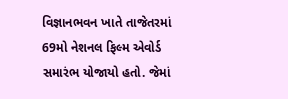વિજ્ઞાનભવન ખાતે તાજેતરમાં 69મો નેશનલ ફિલ્મ એવોર્ડ સમારંભ યોજાયો હતો. જેમાં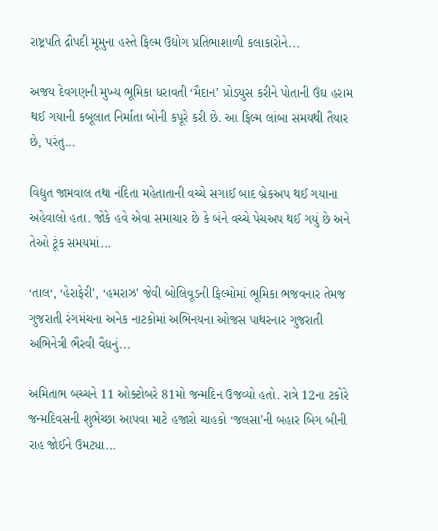રાષ્ટ્રપતિ દ્રૌપદી મૂમુના હસ્તે ફિલ્મ ઉદ્યોગ પ્રતિભાશાળી કલાકારોને...

અજય દેવગણની મુખ્ય ભૂમિકા ધરાવતી ‘મૈદાન’ પ્રોડયુસ કરીને પોતાની ઉંઘ હરામ થઈ ગયાની કબૂલાત નિર્માતા બોની કપૂરે કરી છે. આ ફિલ્મ લાંબા સમયથી તૈયાર છે, પરંતુ...

વિદ્યુત જામવાલ તથા નંદિતા મહેતાતાની વચ્ચે સગાઈ બાદ બ્રેકઅપ થઈ ગયાના અહેવાલો હતા. જોકે હવે એવા સમાચાર છે કે બંને વચ્ચે પેચઅપ થઈ ગયું છે અને તેઓ ટૂંક સમયમાં...

‘તાલ‘, ‘હેરાફેરી’, ‘હમરાઝ’ જેવી બોલિવૂડની ફિલ્મોમાં ભૂમિકા ભજવનાર તેમજ ગુજરાતી રંગમંચના અનેક નાટકોમાં અભિનયના ઓજસ પાથરનાર ગુજરાતી અભિનેત્રી ભૈરવી વૈદ્યનું...

અમિતાભ બચ્ચને 11 ઓક્ટોબરે 81મો જન્મદિન ઉજવ્યો હતો. રાત્રે 12ના ટકોરે જન્મદિવસની શુભેચ્છા આપવા માટે હજારો ચાહકો ‘જલસા’ની બહાર બિગ બીની રાહ જોઈને ઉમટ્યા...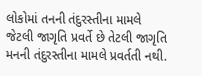લોકોમાં તનની તંદુરસ્તીના મામલે જેટલી જાગૃતિ પ્રવર્તે છે તેટલી જાગૃતિ મનની તંદુરસ્તીના મામલે પ્રવર્તતી નથી.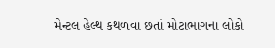મેન્ટલ હેલ્થ કથળવા છતાં મોટાભાગના લોકો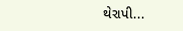થેરાપી...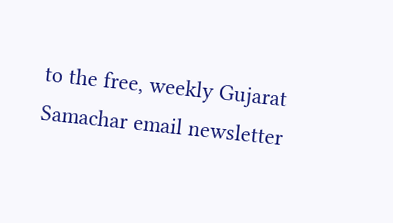to the free, weekly Gujarat Samachar email newsletter